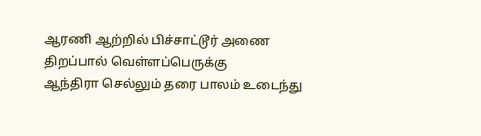ஆரணி ஆற்றில் பிச்சாட்டூர் அணை திறப்பால் வெள்ளப்பெருக்கு
ஆந்திரா செல்லும் தரை பாலம் உடைந்து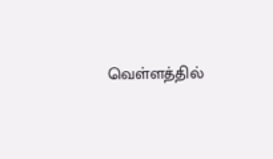வெள்ளத்தில்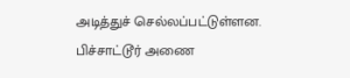அடித்துச் செல்லப்பட்டுள்ளன. பிச்சாட்டூர் அணை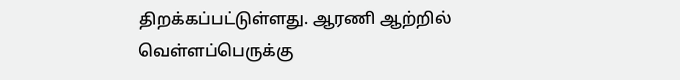திறக்கப்பட்டுள்ளது. ஆரணி ஆற்றில் வெள்ளப்பெருக்கு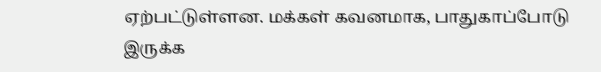ஏற்பட்டுள்ளன. மக்கள் கவனமாக, பாதுகாப்போடு இருக்க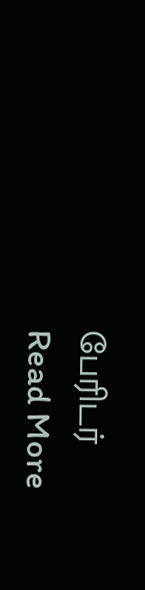பேரிடர்
Read More